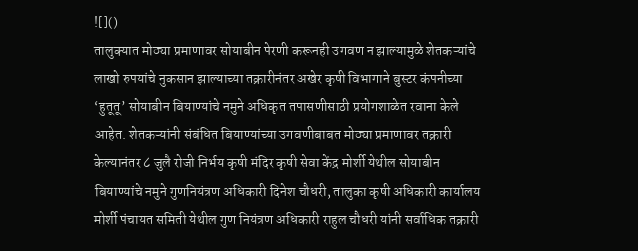![]()
तालुक्यात मोठ्या प्रमाणावर सोयाबीन पेरणी करूनही उगवण न झाल्यामुळे शेतकऱ्यांचे लाखो रुपयांचे नुकसान झाल्याच्या तक्रारीनंतर अखेर कृषी विभागाने बुस्टर कंपनीच्या ‘हुतूतू’ सोयाबीन बियाण्यांचे नमुने अधिकृत तपासणीसाठी प्रयोगशाळेत रवाना केले आहेत. शेतकऱ्यांनी संबंधित बियाण्यांच्या उगवणीबाबत मोठ्या प्रमाणावर तक्रारी केल्यानंतर ८ जुलै रोजी निर्भय कृषी मंदिर कृषी सेवा केंद्र मोर्शी येथील सोयाबीन बियाण्यांचे नमुने गुणनियंत्रण अधिकारी दिनेश चौधरी, तालुका कृषी अधिकारी कार्यालय मोर्शी पंचायत समिती येथील गुण नियंत्रण अधिकारी राहुल चौधरी यांनी सर्वाधिक तक्रारी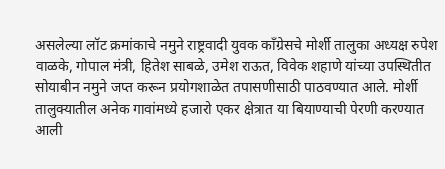असलेल्या लॉट क्रमांकाचे नमुने राष्ट्रवादी युवक काँग्रेसचे मोर्शी तालुका अध्यक्ष रुपेश वाळके, गोपाल मंत्री, हितेश साबळे, उमेश राऊत, विवेक शहाणे यांच्या उपस्थितीत सोयाबीन नमुने जप्त करून प्रयोगशाळेत तपासणीसाठी पाठवण्यात आले. मोर्शी तालुक्यातील अनेक गावांमध्ये हजारो एकर क्षेत्रात या बियाण्याची पेरणी करण्यात आली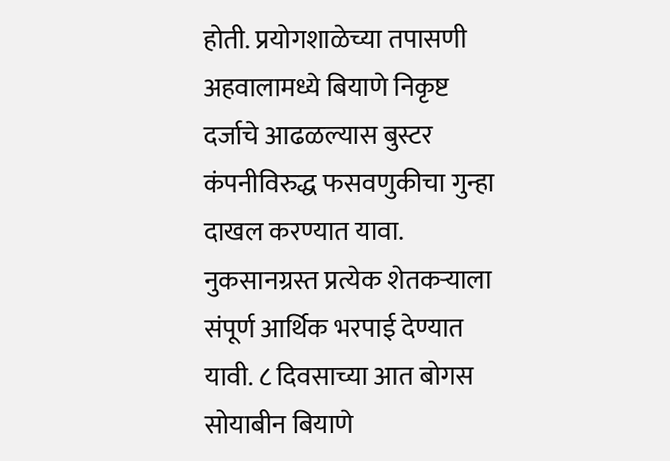होती. प्रयोगशाळेच्या तपासणी अहवालामध्ये बियाणे निकृष्ट दर्जाचे आढळल्यास बुस्टर कंपनीविरुद्ध फसवणुकीचा गुन्हा दाखल करण्यात यावा. नुकसानग्रस्त प्रत्येक शेतकऱ्याला संपूर्ण आर्थिक भरपाई देण्यात यावी. ८ दिवसाच्या आत बोगस सोयाबीन बियाणे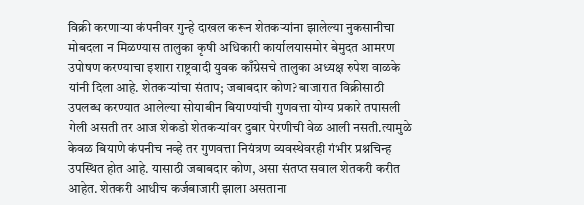विक्री करणाऱ्या कंपनीवर गुन्हे दाखल करून शेतकऱ्यांना झालेल्या नुकसानीचा मोबदला न मिळण्यास तालुका कृषी अधिकारी कार्यालयासमोर बेमुदत आमरण उपोषण करण्याचा इशारा राष्ट्रवादी युवक काँग्रेसचे तालुका अध्यक्ष रुपेश वाळके यांनी दिला आहे. शेतकऱ्यांचा संताप; जबाबदार कोण? बाजारात विक्रीसाठी उपलब्ध करण्यात आलेल्या सोयाबीन बियाण्यांची गुणवत्ता योग्य प्रकारे तपासली गेली असती तर आज शेकडो शेतकऱ्यांवर दुबार पेरणीची वेळ आली नसती.त्यामुळे केवळ बियाणे कंपनीच नव्हे तर गुणवत्ता नियंत्रण व्यवस्थेवरही गंभीर प्रश्नचिन्ह उपस्थित होत आहे. यासाठी जबाबदार कोण, असा संतप्त सवाल शेतकरी करीत आहेत. शेतकरी आधीच कर्जबाजारी झाला असताना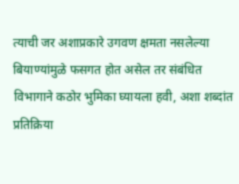त्याची जर अशाप्रकारे उगवण क्षमता नसलेल्या बियाण्यांमुळे फसगत होत असेल तर संबंधित विभागाने कठोर भुमिका घ्यायला हवी, अशा शब्दांत प्रतिक्रिया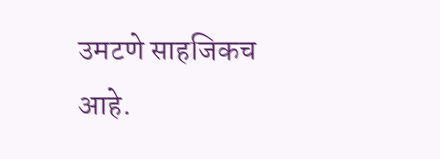उमटणे साहजिकच आहे.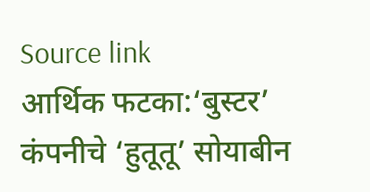Source link
आर्थिक फटका:‘बुस्टर’ कंपनीचे ‘हुतूतू’ सोयाबीन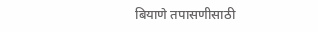बियाणे तपासणीसाठी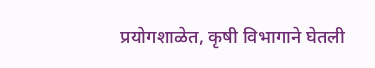प्रयोगशाळेत, कृषी विभागाने घेतली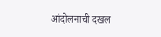आंदोलनाची दखल